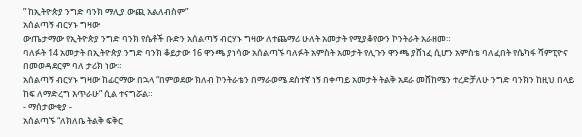” ከኢትዮጵያ ንግድ ባንክ ማሊያ ውጪ አልለብስም”
አሰልጣኝ ብርሃኑ ግዛው
ውጤታማው የኢትዮጵያ ንግድ ባንክ የሴቶች ቡድን አሰልጣኝ ብርሃኑ ግዛው ለተጨማሪ ሁለት አመታት የሚያቆየውን ኮንትራት አራዘመ።
ባለፉት 14 አመታት በኢትዮጵያ ንግድ ባንክ ቆይታው 16 ዋንጫ ያነሳው አሰልጣኙ ባለፉት አምስት አመታት የሊጉን ዋንጫ ያሸነፈ ሲሆን አምስቴ ባለፈበት የሴካፋ ሻምፒዮና በመወዳደርም ባለ ታሪክ ነው።
አሰልጣኝ ብርሃኑ ግዛው ከፊርማው በኋላ “በምወደው ክለብ ኮንትራቴን በማራወሜ ደስተኛ ነኝ በቀጣይ አመታት ትልቅ አደራ መሸከሜን ተረድቻለሁ ንግድ ባንክን ከዚህ በላይ ከፍ ለማድረግ እጥራሁ” ሲል ተናግሯል።
- ማሰታውቂያ -
አሰልጣኙ “ለክለቤ ትልቅ ፍቅር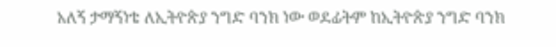አለኝ ታማኝነቴ ለኢትዮጵያ ንግድ ባንክ ነው ወደፊትም ከኢትዮጵያ ንግድ ባንክ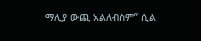ማሊያ ውጪ አልለብስም” ሲል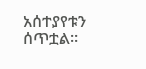አሰተያየቱን ሰጥቷል።